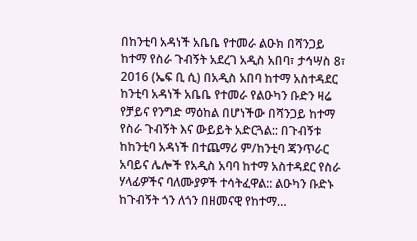በከንቲባ አዳነች አቤቤ የተመራ ልዑክ በሻንጋይ ከተማ የስራ ጉብኝት አደረገ አዲስ አበባ፣ ታኅሣስ 8፣ 2016 (ኤፍ ቢ ሲ) በአዲስ አበባ ከተማ አስተዳደር ከንቲባ አዳነች አቤቤ የተመራ የልዑካን ቡድን ዛሬ የቻይና የንግድ ማዕከል በሆነችው በሻንጋይ ከተማ የስራ ጉብኝት እና ውይይት አድርጓል:: በጉብኝቱ ከከንቲባ አዳነች በተጨማሪ ም/ከንቲባ ጃንጥራር አባይና ሌሎች የአዲስ አባባ ከተማ አስተዳደር የስራ ሃላፊዎችና ባለሙያዎች ተሳትፈዋል:: ልዑካን ቡድኑ ከጉብኝት ጎን ለጎን በዘመናዊ የከተማ…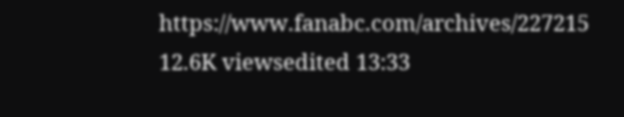https://www.fanabc.com/archives/227215 12.6K viewsedited 13:33